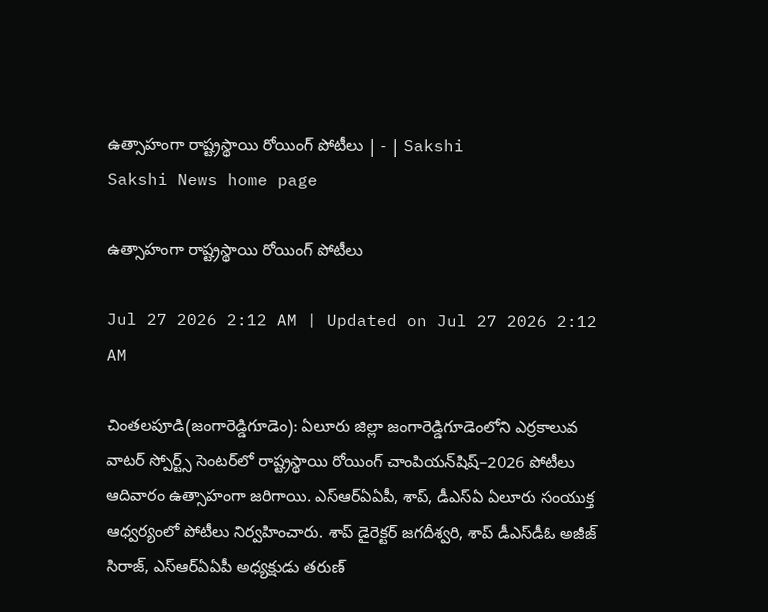ఉత్సాహంగా రాష్ట్రస్థాయి రోయింగ్‌ పోటీలు | - | Sakshi
Sakshi News home page

ఉత్సాహంగా రాష్ట్రస్థాయి రోయింగ్‌ పోటీలు

Jul 27 2026 2:12 AM | Updated on Jul 27 2026 2:12 AM

చింతలపూడి(జంగారెడ్డిగూడెం): ఏలూరు జిల్లా జంగారెడ్డిగూడెంలోని ఎర్రకాలువ వాటర్‌ స్పోర్ట్స్‌ సెంటర్‌లో రాష్ట్రస్థాయి రోయింగ్‌ చాంపియన్‌షిష్‌–2026 పోటీలు ఆదివారం ఉత్సాహంగా జరిగాయి. ఎస్‌ఆర్‌ఏఏపీ, శాప్‌, డీఎస్‌ఏ ఏలూరు సంయుక్త ఆధ్వర్యంలో పోటీలు నిర్వహించారు. శాప్‌ డైరెక్టర్‌ జగదీశ్వరి, శాప్‌ డీఎస్‌డీఓ అజీజ్‌ సిరాజ్‌, ఎస్‌ఆర్‌ఏఏపీ అధ్యక్షుడు తరుణ్‌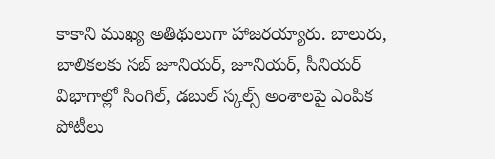కాకాని ముఖ్య అతిథులుగా హాజరయ్యారు. బాలురు, బాలికలకు సబ్‌ జూనియర్‌, జూనియర్‌, సీనియర్‌ విభాగాల్లో సింగిల్‌, డబుల్‌ స్కల్స్‌ అంశాలపై ఎంపిక పోటీలు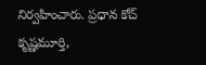నిర్వహించారు. ప్రధాన కోచ్‌ కృష్ణమూర్తి,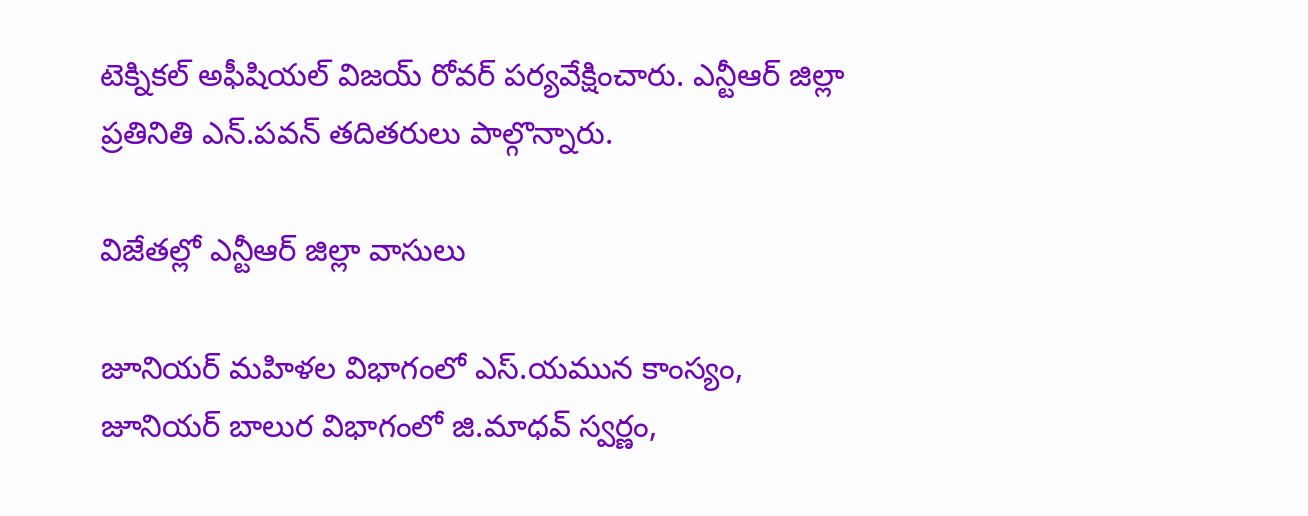టెక్నికల్‌ అఫీషియల్‌ విజయ్‌ రోవర్‌ పర్యవేక్షించారు. ఎన్టీఆర్‌ జిల్లా ప్రతినితి ఎన్‌.పవన్‌ తదితరులు పాల్గొన్నారు.

విజేతల్లో ఎన్టీఆర్‌ జిల్లా వాసులు

జూనియర్‌ మహిళల విభాగంలో ఎస్‌.యమున కాంస్యం, జూనియర్‌ బాలుర విభాగంలో జి.మాధవ్‌ స్వర్ణం,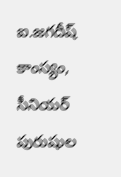ఐ.జగదీష్‌ కాంస్యం, సీనియర్‌ పురుషుల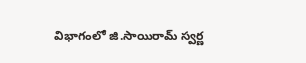విభాగంలో జి.సాయిరామ్‌ స్వర్ణ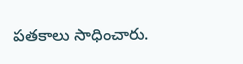పతకాలు సాధించారు.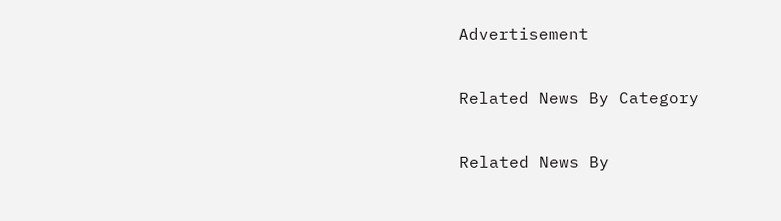Advertisement

Related News By Category

Related News By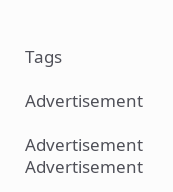Tags

Advertisement

Advertisement
Advertisement